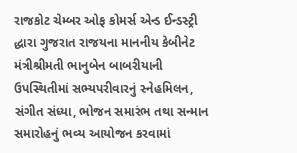રાજકોટ ચેમ્બર ઓફ કોમર્સ એન્ડ ઈન્ડસ્ટ્રી દ્ધારા ગુજરાત રાજયના માનનીય કેબીનેટ મંત્રીશ્રીમતી ભાનુબેન બાબરીયાની ઉપસ્થિતીમાં સભ્યપરીવારનું સ્નેહમિલન, સંગીત સંધ્યા, ભોજન સમારંભ તથા સન્માન સમારોહનું ભવ્ય આયોજન કરવામાં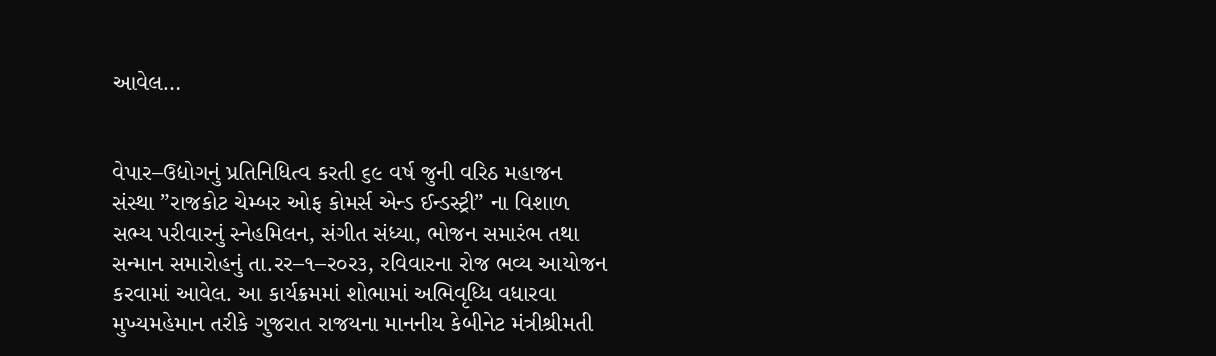આવેલ…


વેપાર–ઉદ્યોગનું પ્રતિનિધિત્વ કરતી ૬૯ વર્ષ જુની વરિઠ મહાજન સંસ્થા ”રાજકોટ ચેમ્બર ઓફ કોમર્સ એન્ડ ઈન્ડસ્ટ્રી” ના વિશાળ સભ્ય પરીવારનું સ્નેહમિલન, સંગીત સંધ્યા, ભોજન સમારંભ તથા સન્માન સમારોહનું તા.રર–૧–ર૦ર૩, રવિવારના રોજ ભવ્ય આયોજન કરવામાં આવેલ. આ કાર્યક્રમમાં શોભામાં અભિવૃધ્ધિ વધારવા મુખ્યમહેમાન તરીકે ગુજરાત રાજયના માનનીય કેબીનેટ મંત્રીશ્રીમતી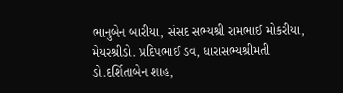ભાનુબેન બારીયા, સંસદ સભ્યશ્રી રામભાઈ મોકરીયા, મેયરશ્રીડો. પ્રદિપભાઈ ડવ, ધારાસભ્યશ્રીમતી ડો.દર્શિતાબેન શાહ,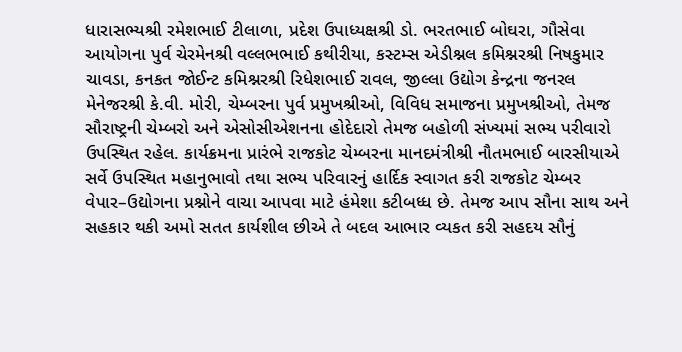ધારાસભ્યશ્રી રમેશભાઈ ટીલાળા, પ્રદેશ ઉપાધ્યક્ષશ્રી ડો. ભરતભાઈ બોઘરા, ગૌસેવા આયોગના પુર્વ ચેરમેનશ્રી વલ્લભભાઈ કથીરીયા, કસ્ટમ્સ એડીશ્નલ કમિશ્નરશ્રી નિષકુમાર ચાવડા, કનકત જોઈન્ટ કમિશ્નરશ્રી રિધેશભાઈ રાવલ, જીલ્લા ઉદ્યોગ કેન્દ્રના જનરલ મેનેજરશ્રી કે.વી. મોરી, ચેમ્બરના પુર્વ પ્રમુખશ્રીઓ, વિવિધ સમાજના પ્રમુખશ્રીઓ, તેમજ સૌરાષ્ટ્રની ચેમ્બરો અને એસોસીએશનના હોદેદારો તેમજ બહોળી સંખ્યમાં સભ્ય પરીવારો ઉપસ્થિત રહેલ. કાર્યક્રમના પ્રારંભે રાજકોટ ચેમ્બરના માનદમંત્રીશ્રી નૌતમભાઈ બારસીયાએ સર્વે ઉપસ્થિત મહાનુભાવો તથા સભ્ય પરિવારનું હાર્દિક સ્વાગત કરી રાજકોટ ચેમ્બર વેપાર–ઉદ્યોગના પ્રશ્નોને વાચા આપવા માટે હંમેશા કટીબધ્ધ છે. તેમજ આપ સૌના સાથ અને સહકાર થકી અમો સતત કાર્યશીલ છીએ તે બદલ આભાર વ્યકત કરી સહદય સૌનું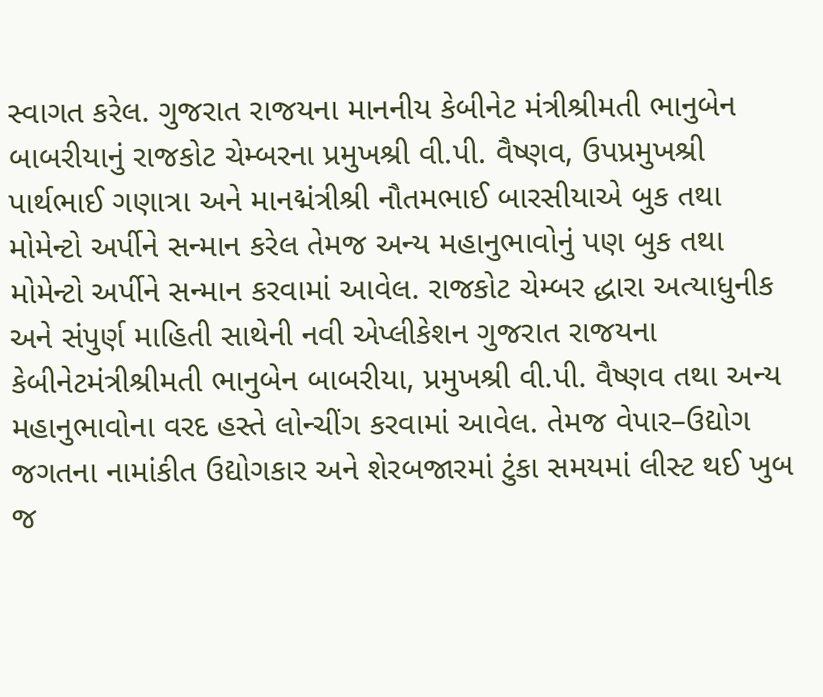સ્વાગત કરેલ. ગુજરાત રાજયના માનનીય કેબીનેટ મંત્રીશ્રીમતી ભાનુબેન બાબરીયાનું રાજકોટ ચેમ્બરના પ્રમુખશ્રી વી.પી. વૈષ્ણવ, ઉપપ્રમુખશ્રી પાર્થભાઈ ગણાત્રા અને માનદ્મંત્રીશ્રી નૌતમભાઈ બારસીયાએ બુક તથા મોમેન્ટો અર્પીને સન્માન કરેલ તેમજ અન્ય મહાનુભાવોનું પણ બુક તથા મોમેન્ટો અર્પીને સન્માન કરવામાં આવેલ. રાજકોટ ચેમ્બર દ્ધારા અત્યાધુનીક અને સંપુર્ણ માહિતી સાથેની નવી એપ્લીકેશન ગુજરાત રાજયના કેબીનેટમંત્રીશ્રીમતી ભાનુબેન બાબરીયા, પ્રમુખશ્રી વી.પી. વૈષ્ણવ તથા અન્ય મહાનુભાવોના વરદ હસ્તે લોન્ચીંગ કરવામાં આવેલ. તેમજ વેપાર–ઉદ્યોગ જગતના નામાંકીત ઉદ્યોગકાર અને શેરબજારમાં ટુંકા સમયમાં લીસ્ટ થઈ ખુબ જ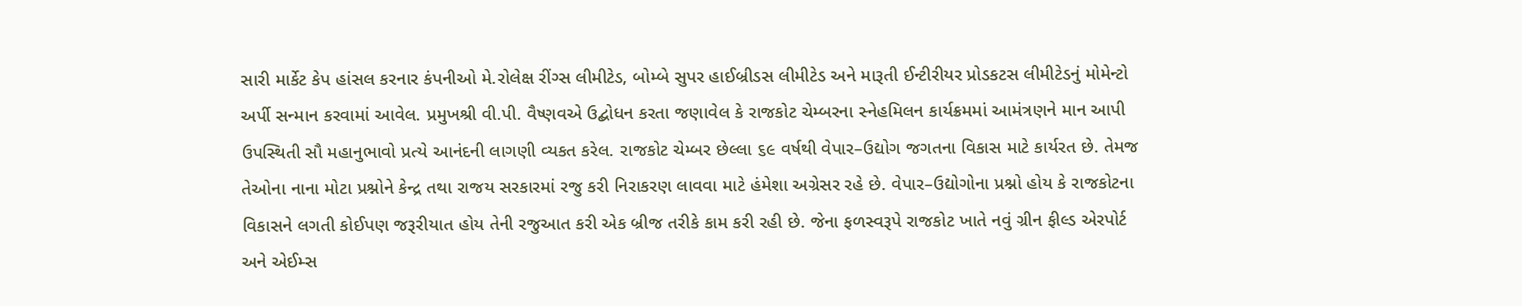સારી માર્કેટ કેપ હાંસલ કરનાર કંપનીઓ મે.રોલેક્ષ રીંગ્સ લીમીટેડ, બોમ્બે સુપર હાઈબ્રીડસ લીમીટેડ અને મારૂતી ઈન્ટીરીયર પ્રોડકટસ લીમીટેડનું મોમેન્ટો અર્પી સન્માન કરવામાં આવેલ. પ્રમુખશ્રી વી.પી. વૈષ્ણવએ ઉદ્બોધન કરતા જણાવેલ કે રાજકોટ ચેમ્બરના સ્નેહમિલન કાર્યક્રમમાં આમંત્રણને માન આપી ઉપસ્થિતી સૌ મહાનુભાવો પ્રત્યે આનંદની લાગણી વ્યકત કરેલ. રાજકોટ ચેમ્બર છેલ્લા ૬૯ વર્ષથી વેપાર–ઉદ્યોગ જગતના વિકાસ માટે કાર્યરત છે. તેમજ તેઓના નાના મોટા પ્રશ્નોને કેન્દ્ર તથા રાજય સરકારમાં રજુ કરી નિરાકરણ લાવવા માટે હંમેશા અગ્રેસર રહે છે. વેપાર–ઉદ્યોગોના પ્રશ્નો હોય કે રાજકોટના વિકાસને લગતી કોઈપણ જરૂરીયાત હોય તેની રજુઆત કરી એક બ્રીજ તરીકે કામ કરી રહી છે. જેના ફળસ્વરૂપે રાજકોટ ખાતે નવું ગ્રીન ફીલ્ડ એરપોર્ટ અને એઈમ્સ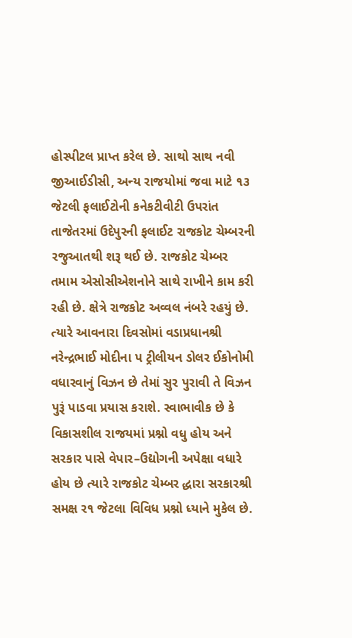હોસ્પીટલ પ્રાપ્ત કરેલ છે. સાથો સાથ નવી જીઆઈડીસી, અન્ય રાજયોમાં જવા માટે ૧૩ જેટલી ફલાઈટોની કનેકટીવીટી ઉપરાંત તાજેતરમાં ઉદેપુરની ફલાઈટ રાજકોટ ચેમ્બરની રજુઆતથી શરૂ થઈ છે. રાજકોટ ચેમ્બર તમામ એસોસીએશનોને સાથે રાખીને કામ કરી રહી છે. ક્ષેત્રે રાજકોટ અવ્વલ નંબરે રહયું છે. ત્યારે આવનારા દિવસોમાં વડાપ્રધાનશ્રી નરેન્દ્રભાઈ મોદીના પ ટ્રીલીયન ડોલર ઈકોનોમી વધારવાનું વિઝન છે તેમાં સુર પુરાવી તે વિઝન પુરૂં પાડવા પ્રયાસ કરાશે. સ્વાભાવીક છે કે વિકાસશીલ રાજયમાં પ્રશ્નો વધુ હોય અને સરકાર પાસે વેપાર–ઉદ્યોગની અપેક્ષા વધારે હોય છે ત્યારે રાજકોટ ચેમ્બર દ્ધારા સરકારશ્રી સમક્ષ ર૧ જેટલા વિવિધ પ્રશ્નો ધ્યાને મુકેલ છે.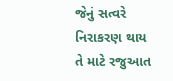જેનું સત્વરે નિરાકરણ થાય તે માટે રજુઆત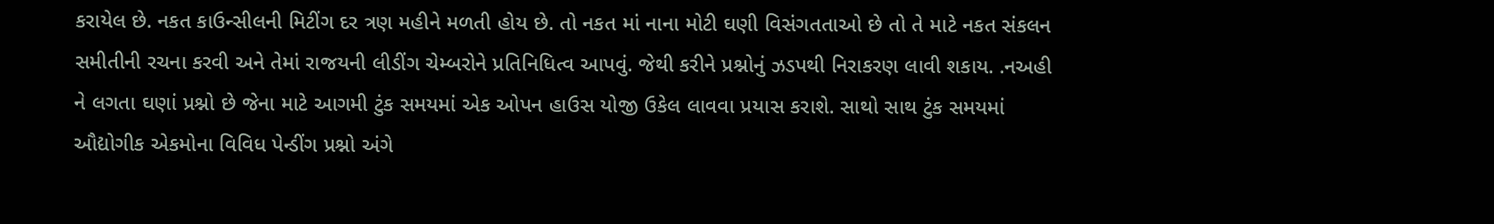કરાયેલ છે. નકત કાઉન્સીલની મિટીંગ દર ત્રણ મહીને મળતી હોય છે. તો નકત માં નાના મોટી ઘણી વિસંગતતાઓ છે તો તે માટે નકત સંકલન સમીતીની રચના કરવી અને તેમાં રાજયની લીડીંગ ચેમ્બરોને પ્રતિનિધિત્વ આપવું. જેથી કરીને પ્રશ્નોનું ઝડપથી નિરાકરણ લાવી શકાય. .નઅહી ને લગતા ઘણાં પ્રશ્નો છે જેના માટે આગમી ટુંક સમયમાં એક ઓપન હાઉસ યોજી ઉકેલ લાવવા પ્રયાસ કરાશે. સાથો સાથ ટુંક સમયમાં ઔદ્યોગીક એકમોના વિવિધ પેન્ડીંગ પ્રશ્નો અંગે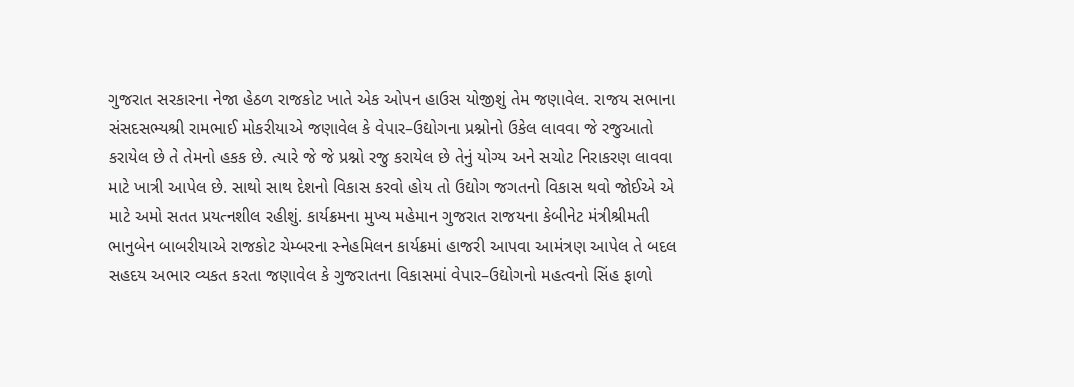ગુજરાત સરકારના નેજા હેઠળ રાજકોટ ખાતે એક ઓપન હાઉસ યોજીશું તેમ જણાવેલ. રાજય સભાના સંસદસભ્યશ્રી રામભાઈ મોકરીયાએ જણાવેલ કે વેપાર–ઉદ્યોગના પ્રશ્નોનો ઉકેલ લાવવા જે રજુઆતો કરાયેલ છે તે તેમનો હકક છે. ત્યારે જે જે પ્રશ્નો રજુ કરાયેલ છે તેનું યોગ્ય અને સચોટ નિરાકરણ લાવવા માટે ખાત્રી આપેલ છે. સાથો સાથ દેશનો વિકાસ કરવો હોય તો ઉદ્યોગ જગતનો વિકાસ થવો જોઈએ એ માટે અમો સતત પ્રયત્નશીલ રહીશું. કાર્યક્રમના મુખ્ય મહેમાન ગુજરાત રાજયના કેબીનેટ મંત્રીશ્રીમતી ભાનુબેન બાબરીયાએ રાજકોટ ચેમ્બરના સ્નેહમિલન કાર્યક્રમાં હાજરી આપવા આમંત્રણ આપેલ તે બદલ સહદય અભાર વ્યકત કરતા જણાવેલ કે ગુજરાતના વિકાસમાં વેપાર–ઉદ્યોગનો મહત્વનો સિંહ ફાળો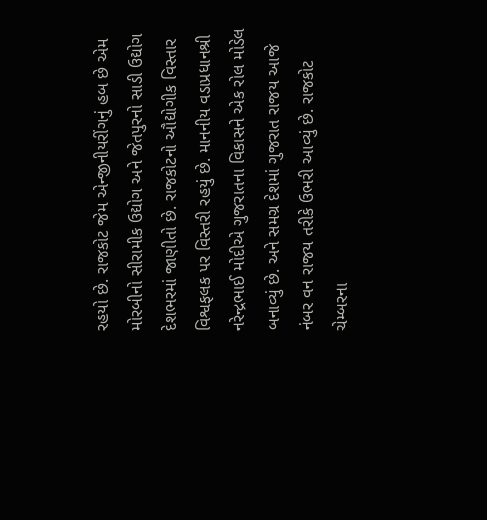રહયો છે. રાજકોટ જેમ એન્જીનીયરીંગનું હબ છે એમ મોરબીનો સીરામીક ઉદ્યોગ અને જેતપુરનો સાડી ઉદ્યોગ દેશભરમાં જાણીતો છે. રાજકોટનો ઔદ્યોગીક વિસ્તાર વિશ્વફલક પર વિસ્તરી રહયું છે. માનનીય વડાપ્રધાનશ્રી નરેન્દ્રભાઈ મોદીએ ગુજરાતના વિકાસને એક રોલ મોડેલ બનાવ્યું છે. અને સમગ્ર દેશમાં ગુજરાત રાજય આજે નંબર વન રાજય તરીકે ઉભરી આવ્યું છે. રાજકોટ ચેમ્બરના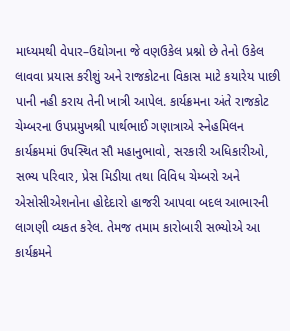માધ્યમથી વેપાર–ઉદ્યોગના જે વણઉકેલ પ્રશ્નો છે તેનો ઉકેલ લાવવા પ્રયાસ કરીશું અને રાજકોટના વિકાસ માટે કયારેય પાછી પાની નહી કરાય તેની ખાત્રી આપેલ. કાર્યક્રમના અંતે રાજકોટ ચેમ્બરના ઉપપ્રમુખશ્રી પાર્થભાઈ ગણાત્રાએ સ્નેહમિલન કાર્યક્રમમાં ઉપસ્થિત સૌ મહાનુભાવો, સરકારી અધિકારીઓ, સભ્ય પરિવાર, પ્રેસ મિડીયા તથા વિવિધ ચેમ્બરો અને એસોસીએશનોના હોદેદારો હાજરી આપવા બદલ આભારની લાગણી વ્યકત કરેલ. તેમજ તમામ કારોબારી સભ્યોએ આ કાર્યક્રમને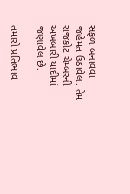સફળ બનાવવા જહેમત ઉઠાવેલ. તેમ રાજકોટ ચેમ્બરની અખબારી યાદીમાં જણાવેલ છે.

તમારો પ્રતિભાવ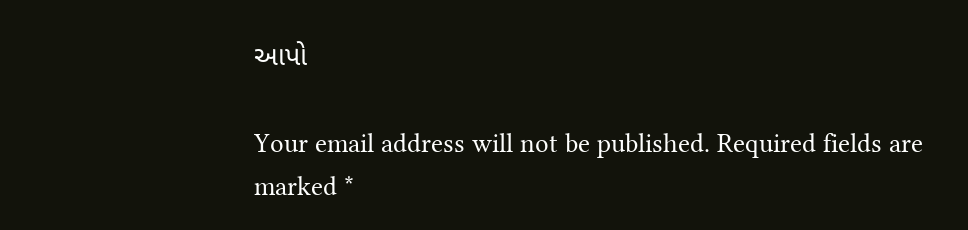આપો

Your email address will not be published. Required fields are marked *